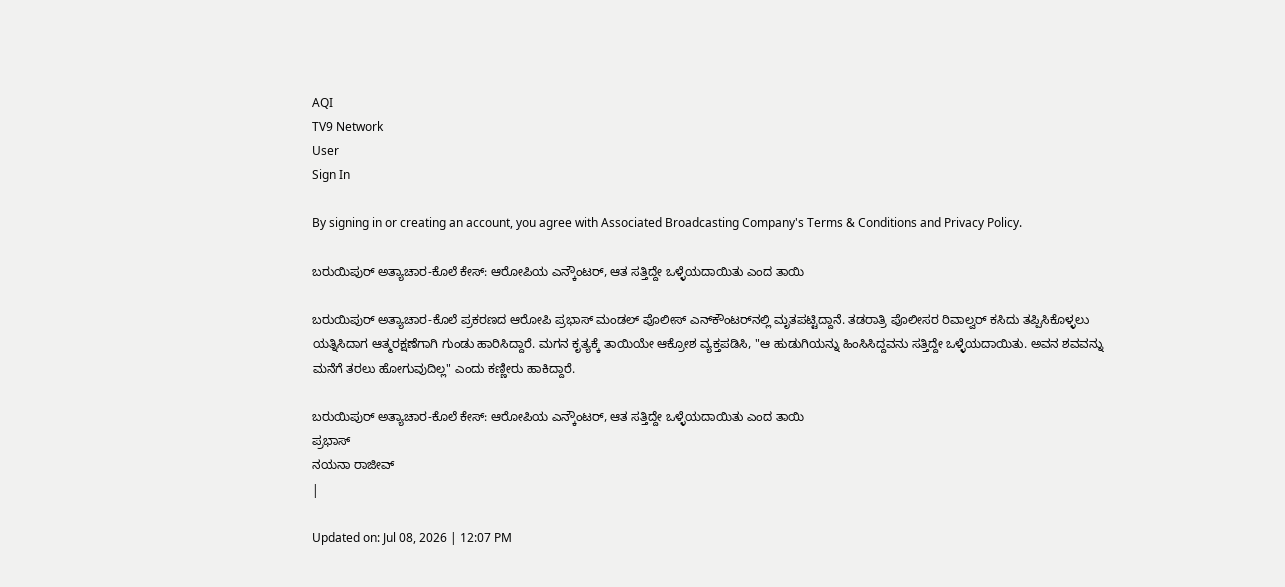AQI
TV9 Network
User
Sign In

By signing in or creating an account, you agree with Associated Broadcasting Company's Terms & Conditions and Privacy Policy.

ಬರುಯಿಪುರ್ ಅತ್ಯಾಚಾರ-ಕೊಲೆ ಕೇಸ್: ಆರೋಪಿಯ ಎನ್ಕೌಂಟರ್, ಆತ ಸತ್ತಿದ್ದೇ ಒಳ್ಳೆಯದಾಯಿತು ಎಂದ ತಾಯಿ

ಬರುಯಿಪುರ್ ಅತ್ಯಾಚಾರ-ಕೊಲೆ ಪ್ರಕರಣದ ಆರೋಪಿ ಪ್ರಭಾಸ್ ಮಂಡಲ್ ಪೊಲೀಸ್ ಎನ್‌ಕೌಂಟರ್‌ನಲ್ಲಿ ಮೃತಪಟ್ಟಿದ್ದಾನೆ. ತಡರಾತ್ರಿ ಪೊಲೀಸರ ರಿವಾಲ್ವರ್ ಕಸಿದು ತಪ್ಪಿಸಿಕೊಳ್ಳಲು ಯತ್ನಿಸಿದಾಗ ಆತ್ಮರಕ್ಷಣೆಗಾಗಿ ಗುಂಡು ಹಾರಿಸಿದ್ದಾರೆ. ಮಗನ ಕೃತ್ಯಕ್ಕೆ ತಾಯಿಯೇ ಆಕ್ರೋಶ ವ್ಯಕ್ತಪಡಿಸಿ, "ಆ ಹುಡುಗಿಯನ್ನು ಹಿಂಸಿಸಿದ್ದವನು ಸತ್ತಿದ್ದೇ ಒಳ್ಳೆಯದಾಯಿತು. ಅವನ ಶವವನ್ನು ಮನೆಗೆ ತರಲು ಹೋಗುವುದಿಲ್ಲ" ಎಂದು ಕಣ್ಣೀರು ಹಾಕಿದ್ದಾರೆ.

ಬರುಯಿಪುರ್ ಅತ್ಯಾಚಾರ-ಕೊಲೆ ಕೇಸ್: ಆರೋಪಿಯ ಎನ್ಕೌಂಟರ್, ಆತ ಸತ್ತಿದ್ದೇ ಒಳ್ಳೆಯದಾಯಿತು ಎಂದ ತಾಯಿ
ಪ್ರಭಾಸ್
ನಯನಾ ರಾಜೀವ್
|

Updated on: Jul 08, 2026 | 12:07 PM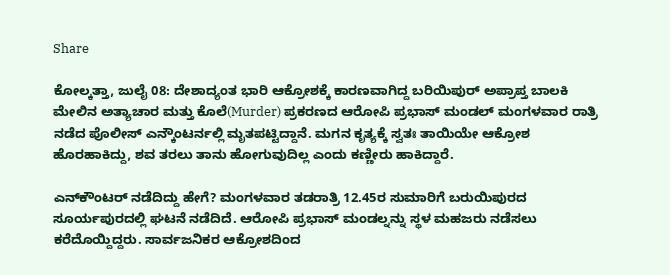Share

ಕೋಲ್ಕತ್ತಾ, ಜುಲೈ 08: ದೇಶಾದ್ಯಂತ ಭಾರಿ ಆಕ್ರೋಶಕ್ಕೆ ಕಾರಣವಾಗಿದ್ದ ಬರಿಯಿಪುರ್ ಅಪ್ರಾಪ್ತ ಬಾಲಕಿ ಮೇಲಿನ ಅತ್ಯಾಚಾರ ಮತ್ತು ಕೊಲೆ(Murder) ಪ್ರಕರಣದ ಆರೋಪಿ ಪ್ರಭಾಸ್ ಮಂಡಲ್ ಮಂಗಳವಾರ ರಾತ್ರಿ ನಡೆದ ಪೊಲೀಸ್ ಎನ್ಕೌಂಟರ್ನಲ್ಲಿ ಮೃತಪಟ್ಟಿದ್ದಾನೆ. ಮಗನ ಕೃತ್ಯಕ್ಕೆ ಸ್ವತಃ ತಾಯಿಯೇ ಆಕ್ರೋಶ ಹೊರಹಾಕಿದ್ದು, ಶವ ತರಲು ತಾನು ಹೋಗುವುದಿಲ್ಲ ಎಂದು ಕಣ್ಣೀರು ಹಾಕಿದ್ದಾರೆ.

ಎನ್‌ಕೌಂಟರ್ ನಡೆದಿದ್ದು ಹೇಗೆ? ಮಂಗಳವಾರ ತಡರಾತ್ರಿ 12.45ರ ಸುಮಾರಿಗೆ ಬರುಯಿಪುರದ ಸೂರ್ಯಪುರದಲ್ಲಿ ಘಟನೆ ನಡೆದಿದೆ. ಆರೋಪಿ ಪ್ರಭಾಸ್ ಮಂಡಲ್ನನ್ನು ಸ್ಥಳ ಮಹಜರು ನಡೆಸಲು ಕರೆದೊಯ್ದಿದ್ದರು. ಸಾರ್ವಜನಿಕರ ಆಕ್ರೋಶದಿಂದ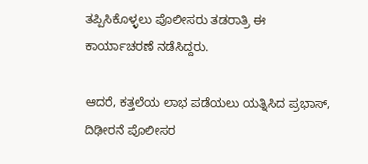ತಪ್ಪಿಸಿಕೊಳ್ಳಲು ಪೊಲೀಸರು ತಡರಾತ್ರಿ ಈ ಕಾರ್ಯಾಚರಣೆ ನಡೆಸಿದ್ದರು.

ಆದರೆ, ಕತ್ತಲೆಯ ಲಾಭ ಪಡೆಯಲು ಯತ್ನಿಸಿದ ಪ್ರಭಾಸ್, ದಿಢೀರನೆ ಪೊಲೀಸರ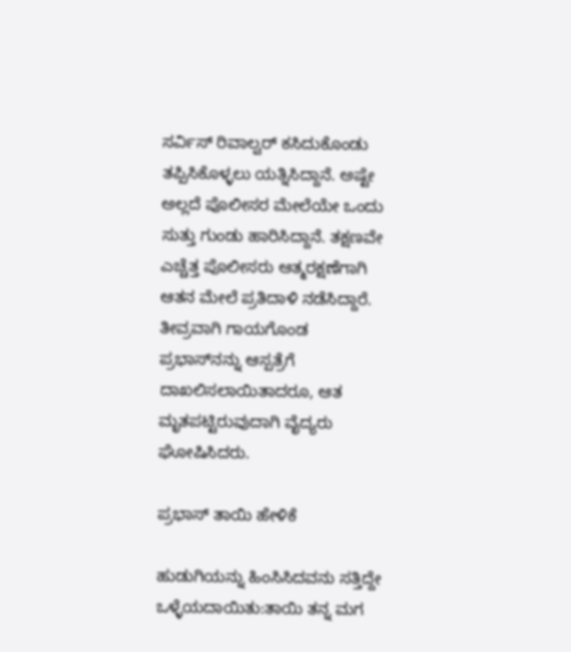ಸರ್ವಿಸ್ ರಿವಾಲ್ವರ್ ಕಸಿದುಕೊಂಡು ತಪ್ಪಿಸಿಕೊಳ್ಳಲು ಯತ್ನಿಸಿದ್ದಾನೆ. ಅಷ್ಟೇ ಅಲ್ಲದೆ ಪೊಲೀಸರ ಮೇಲೆಯೇ ಒಂದು ಸುತ್ತು ಗುಂಡು ಹಾರಿಸಿದ್ದಾನೆ. ತಕ್ಷಣವೇ ಎಚ್ಚೆತ್ತ ಪೊಲೀಸರು ಆತ್ಮರಕ್ಷಣೆಗಾಗಿ ಆತನ ಮೇಲೆ ಪ್ರತಿದಾಳಿ ನಡೆಸಿದ್ದಾರೆ. ತೀವ್ರವಾಗಿ ಗಾಯಗೊಂಡ ಪ್ರಭಾಸ್‌ನನ್ನು ಆಸ್ಪತ್ರೆಗೆ ದಾಖಲಿಸಲಾಯಿತಾದರೂ, ಆತ ಮೃತಪಟ್ಟಿರುವುದಾಗಿ ವೈದ್ಯರು ಘೋಷಿಸಿದರು.

ಪ್ರಭಾಸ್ ತಾಯಿ ಹೇಳಿಕೆ

ಹುಡುಗಿಯನ್ನು ಹಿಂಸಿಸಿದವನು ಸತ್ತಿದ್ದೇ ಒಳ್ಳೆಯದಾಯಿತು:ತಾಯಿ ತನ್ನ ಮಗ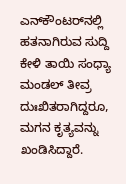ಎನ್‌ಕೌಂಟರ್‌ನಲ್ಲಿ ಹತನಾಗಿರುವ ಸುದ್ದಿ ಕೇಳಿ ತಾಯಿ ಸಂಧ್ಯಾ ಮಂಡಲ್ ತೀವ್ರ ದುಃಖಿತರಾಗಿದ್ದರೂ, ಮಗನ ಕೃತ್ಯವನ್ನು ಖಂಡಿಸಿದ್ದಾರೆ.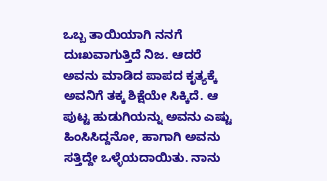ಒಬ್ಬ ತಾಯಿಯಾಗಿ ನನಗೆ ದುಃಖವಾಗುತ್ತಿದೆ ನಿಜ. ಆದರೆ ಅವನು ಮಾಡಿದ ಪಾಪದ ಕೃತ್ಯಕ್ಕೆ ಅವನಿಗೆ ತಕ್ಕ ಶಿಕ್ಷೆಯೇ ಸಿಕ್ಕಿದೆ. ಆ ಪುಟ್ಟ ಹುಡುಗಿಯನ್ನು ಅವನು ಎಷ್ಟು ಹಿಂಸಿಸಿದ್ದನೋ, ಹಾಗಾಗಿ ಅವನು ಸತ್ತಿದ್ದೇ ಒಳ್ಳೆಯದಾಯಿತು. ನಾನು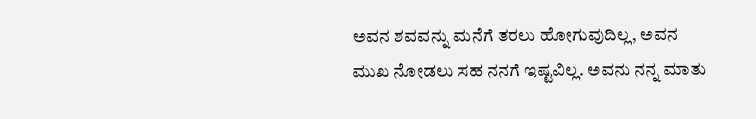ಅವನ ಶವವನ್ನು ಮನೆಗೆ ತರಲು ಹೋಗುವುದಿಲ್ಲ, ಅವನ ಮುಖ ನೋಡಲು ಸಹ ನನಗೆ ಇಷ್ಟವಿಲ್ಲ. ಅವನು ನನ್ನ ಮಾತು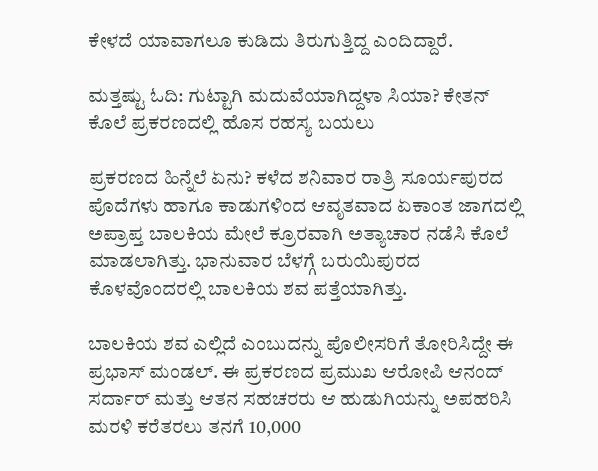ಕೇಳದೆ ಯಾವಾಗಲೂ ಕುಡಿದು ತಿರುಗುತ್ತಿದ್ದ ಎಂದಿದ್ದಾರೆ.

ಮತ್ತಷ್ಟು ಓದಿ: ಗುಟ್ಟಾಗಿ ಮದುವೆಯಾಗಿದ್ದಳಾ ಸಿಯಾ? ಕೇತನ್ ಕೊಲೆ ಪ್ರಕರಣದಲ್ಲಿ ಹೊಸ ರಹಸ್ಯ ಬಯಲು

ಪ್ರಕರಣದ ಹಿನ್ನೆಲೆ ಏನು? ಕಳೆದ ಶನಿವಾರ ರಾತ್ರಿ ಸೂರ್ಯಪುರದ ಪೊದೆಗಳು ಹಾಗೂ ಕಾಡುಗಳಿಂದ ಆವೃತವಾದ ಏಕಾಂತ ಜಾಗದಲ್ಲಿ ಅಪ್ರಾಪ್ತ ಬಾಲಕಿಯ ಮೇಲೆ ಕ್ರೂರವಾಗಿ ಅತ್ಯಾಚಾರ ನಡೆಸಿ ಕೊಲೆ ಮಾಡಲಾಗಿತ್ತು. ಭಾನುವಾರ ಬೆಳಗ್ಗೆ ಬರುಯಿಪುರದ ಕೊಳವೊಂದರಲ್ಲಿ ಬಾಲಕಿಯ ಶವ ಪತ್ತೆಯಾಗಿತ್ತು.

ಬಾಲಕಿಯ ಶವ ಎಲ್ಲಿದೆ ಎಂಬುದನ್ನು ಪೊಲೀಸರಿಗೆ ತೋರಿಸಿದ್ದೇ ಈ ಪ್ರಭಾಸ್ ಮಂಡಲ್. ಈ ಪ್ರಕರಣದ ಪ್ರಮುಖ ಆರೋಪಿ ಆನಂದ್ ಸರ್ದಾರ್ ಮತ್ತು ಆತನ ಸಹಚರರು ಆ ಹುಡುಗಿಯನ್ನು ಅಪಹರಿಸಿ ಮರಳಿ ಕರೆತರಲು ತನಗೆ 10,000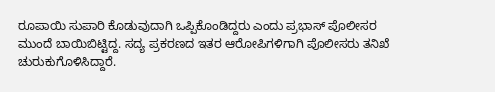ರೂಪಾಯಿ ಸುಪಾರಿ ಕೊಡುವುದಾಗಿ ಒಪ್ಪಿಕೊಂಡಿದ್ದರು ಎಂದು ಪ್ರಭಾಸ್ ಪೊಲೀಸರ ಮುಂದೆ ಬಾಯಿಬಿಟ್ಟಿದ್ದ. ಸದ್ಯ ಪ್ರಕರಣದ ಇತರ ಆರೋಪಿಗಳಿಗಾಗಿ ಪೊಲೀಸರು ತನಿಖೆ ಚುರುಕುಗೊಳಿಸಿದ್ದಾರೆ.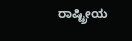ರಾಷ್ಟ್ರೀಯ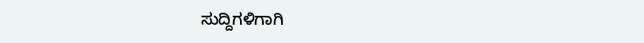ಸುದ್ದಿಗಳಿಗಾಗಿ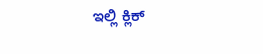ಇಲ್ಲಿ ಕ್ಲಿಕ್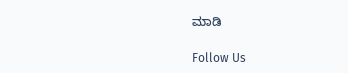ಮಾಡಿ

Follow Us